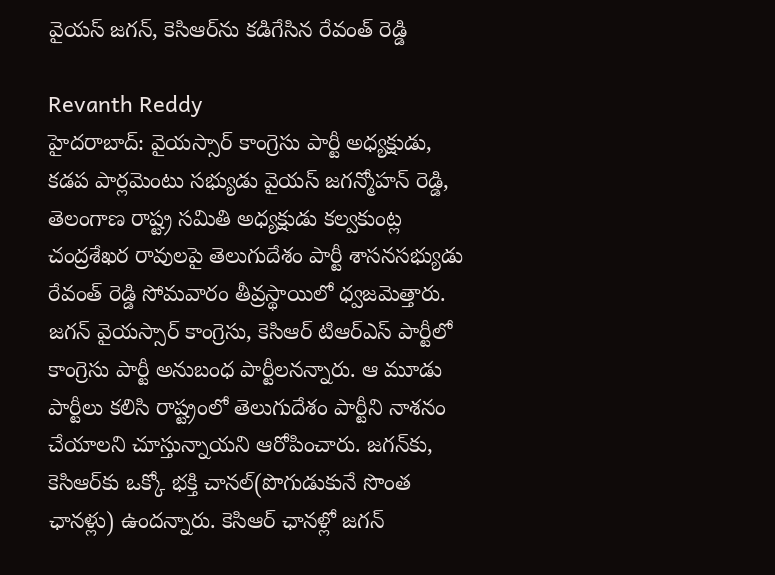వైయస్ జగన్, కెసిఆర్‌ను కడిగేసిన రేవంత్ రెడ్డి

Revanth Reddy
హైదరాబాద్: వైయస్సార్ కాంగ్రెసు పార్టీ అధ్యక్షుడు, కడప పార్లమెంటు సభ్యుడు వైయస్ జగన్మోహన్ రెడ్డి, తెలంగాణ రాష్ట్ర సమితి అధ్యక్షుడు కల్వకుంట్ల చంద్రశేఖర రావులపై తెలుగుదేశం పార్టీ శాసనసభ్యుడు రేవంత్ రెడ్డి సోమవారం తీవ్రస్థాయిలో ధ్వజమెత్తారు. జగన్ వైయస్సార్ కాంగ్రెసు, కెసిఆర్ టిఆర్ఎస్ పార్టీలో కాంగ్రెసు పార్టీ అనుబంధ పార్టీలనన్నారు. ఆ మూడు పార్టీలు కలిసి రాష్ట్రంలో తెలుగుదేశం పార్టీని నాశనం చేయాలని చూస్తున్నాయని ఆరోపించారు. జగన్‌కు, కెసిఆర్‌కు ఒక్కో భక్తి చానల్(పొగుడుకునే సొంత ఛానళ్లు) ఉందన్నారు. కెసిఆర్ ఛానళ్లో జగన్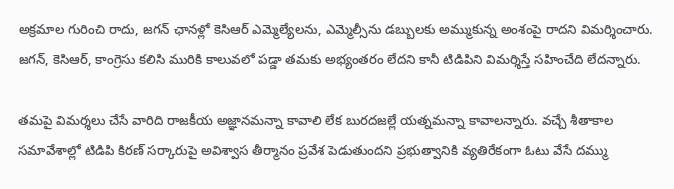అక్రమాల గురించి రాదు, జగన్ ఛానళ్లో కెసిఆర్ ఎమ్మెల్యేలను, ఎమ్మెల్సీను డబ్బులకు అమ్ముకున్న అంశంపై రాదని విమర్శించారు. జగన్, కెసిఆర్, కాంగ్రెసు కలిసి మురికి కాలువలో పడ్డా తమకు అభ్యంతరం లేదని కానీ టిడిపిని విమర్శిస్తే సహించేది లేదన్నారు.

తమపై విమర్శలు చేసే వారిది రాజకీయ అజ్ఞానమన్నా కావాలి లేక బురదజల్లే యత్నమన్నా కావాలన్నారు. వచ్చే శీతాకాల సమావేశాల్లో టిడిపి కిరణ్ సర్కారుపై అవిశ్వాస తీర్మానం ప్రవేశ పెడుతుందని ప్రభుత్వానికి వ్యతిరేకంగా ఓటు వేసే దమ్ము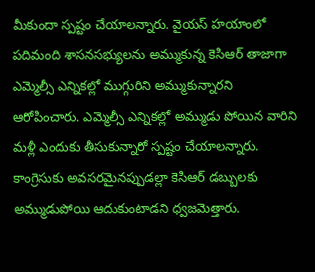మీకుందా స్పష్టం చేయాలన్నారు. వైయస్ హయాంలో పదిమంది శాసనసభ్యులను అమ్ముకున్న కెసిఆర్ తాజాగా ఎమ్మెల్సీ ఎన్నికల్లో ముగ్గురిని అమ్ముకున్నారని ఆరోపించారు. ఎమ్మెల్సీ ఎన్నికల్లో అమ్ముడు పోయిన వారిని మళ్లీ ఎందుకు తీసుకున్నారో స్పష్టం చేయాలన్నారు. కాంగ్రెసుకు అవసరమైనప్పుడల్లా కెసిఆర్ డబ్బులకు అమ్ముడుపోయి ఆదుకుంటాడని ధ్వజమెత్తారు.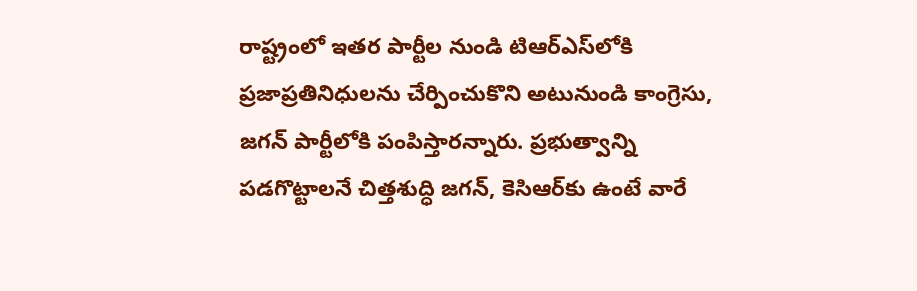రాష్ట్రంలో ఇతర పార్టీల నుండి టిఆర్ఎస్‌లోకి ప్రజాప్రతినిధులను చేర్పించుకొని అటునుండి కాంగ్రెసు, జగన్ పార్టీలోకి పంపిస్తారన్నారు. ప్రభుత్వాన్ని పడగొట్టాలనే చిత్తశుద్ధి జగన్‌, కెసిఆర్‌కు ఉంటే వారే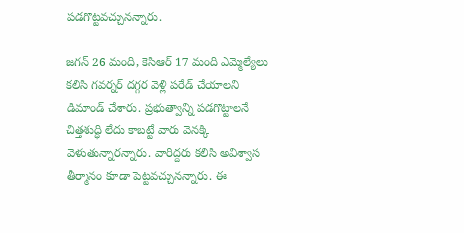పడగొట్టవచ్చునన్నారు.

జగన్ 26 మంది, కెసిఆర్ 17 మంది ఎమ్మెల్యేలు కలిసి గవర్నర్ దగ్గర వెళ్లి పరేడ్ చేయాలని డిమాండ్ చేశారు. ప్రభుత్వాన్ని పడగొట్టాలనే చిత్తశుద్ధి లేదు కాబట్టే వారు వెనక్కి వెళుతున్నారన్నారు. వారిద్దరు కలిసి అవిశ్వాస తీర్మానం కూడా పెట్టవచ్చునన్నారు. ఈ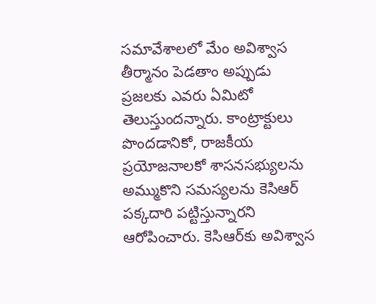సమావేశాలలో మేం అవిశ్వాస తీర్మానం పెడతాం అప్పుడు ప్రజలకు ఎవరు ఏమిటో తెలుస్తుందన్నారు. కాంట్రాక్టులు పొందడానికో, రాజకీయ ప్రయోజనాలకో శాసనసభ్యులను అమ్ముకొని సమస్యలను కెసిఆర్ పక్కదారి పట్టిస్తున్నారని ఆరోపించారు. కెసిఆర్‌కు అవిశ్వాస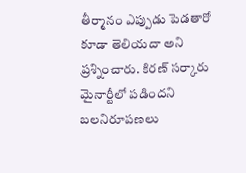తీర్మానం ఎప్పుడు పెడతారో కూడా తెలియదా అని ప్రశ్నించారు. కిరణ్ సర్కారు మైనార్టీలో పడిందని బలనిరూపణలు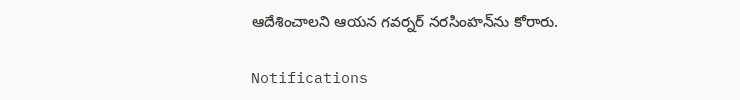ఆదేశించాలని ఆయన గవర్నర్ నరసింహన్‌ను కోరారు.

Notifications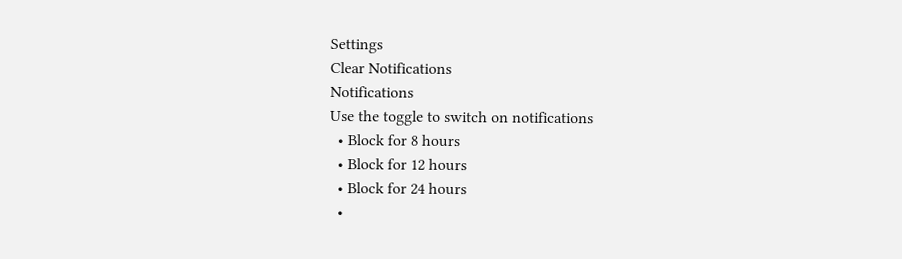Settings
Clear Notifications
Notifications
Use the toggle to switch on notifications
  • Block for 8 hours
  • Block for 12 hours
  • Block for 24 hours
  •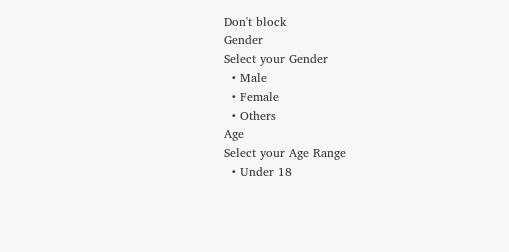Don't block
Gender
Select your Gender
  • Male
  • Female
  • Others
Age
Select your Age Range
  • Under 18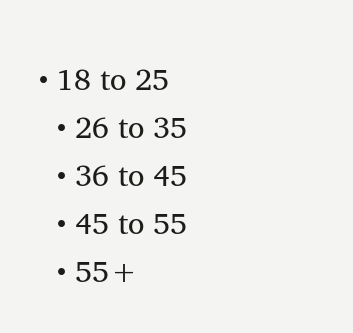• 18 to 25
  • 26 to 35
  • 36 to 45
  • 45 to 55
  • 55+